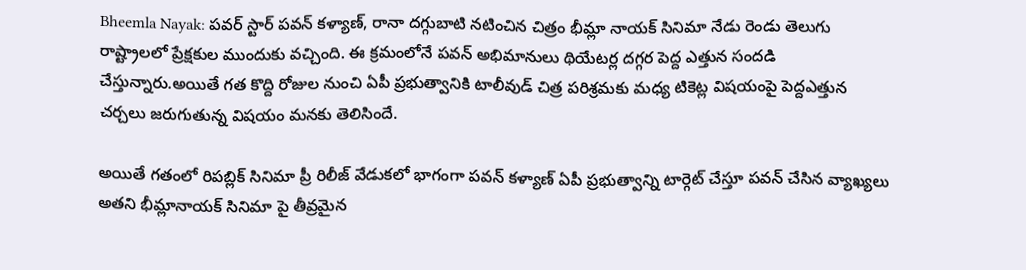Bheemla Nayak: పవర్ స్టార్ పవన్ కళ్యాణ్, రానా దగ్గుబాటి నటించిన చిత్రం భీమ్లా నాయక్ సినిమా నేడు రెండు తెలుగు రాష్ట్రాలలో ప్రేక్షకుల ముందుకు వచ్చింది. ఈ క్రమంలోనే పవన్ అభిమానులు థియేటర్ల దగ్గర పెద్ద ఎత్తున సందడి చేస్తున్నారు.అయితే గత కొద్ది రోజుల నుంచి ఏపీ ప్రభుత్వానికి టాలీవుడ్ చిత్ర పరిశ్రమకు మధ్య టికెట్ల విషయంపై పెద్దఎత్తున చర్చలు జరుగుతున్న విషయం మనకు తెలిసిందే.

అయితే గతంలో రిపబ్లిక్ సినిమా ప్రీ రిలీజ్ వేడుకలో భాగంగా పవన్ కళ్యాణ్ ఏపీ ప్రభుత్వాన్ని టార్గెట్ చేస్తూ పవన్ చేసిన వ్యాఖ్యలు అతని భీమ్లానాయక్ సినిమా పై తీవ్రమైన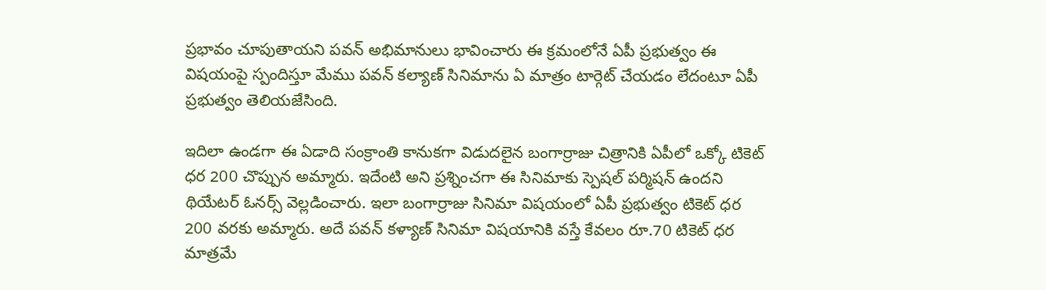ప్రభావం చూపుతాయని పవన్ అభిమానులు భావించారు ఈ క్రమంలోనే ఏపీ ప్రభుత్వం ఈ విషయంపై స్పందిస్తూ మేము పవన్ కల్యాణ్ సినిమాను ఏ మాత్రం టార్గెట్ చేయడం లేదంటూ ఏపీ ప్రభుత్వం తెలియజేసింది.

ఇదిలా ఉండగా ఈ ఏడాది సంక్రాంతి కానుకగా విడుదలైన బంగార్రాజు చిత్రానికి ఏపీలో ఒక్కో టికెట్ ధర 200 చొప్పున అమ్మారు. ఇదేంటి అని ప్రశ్నించగా ఈ సినిమాకు స్పెషల్ పర్మిషన్ ఉందని థియేటర్ ఓనర్స్ వెల్లడించారు. ఇలా బంగార్రాజు సినిమా విషయంలో ఏపీ ప్రభుత్వం టికెట్ ధర 200 వరకు అమ్మారు. అదే పవన్ కళ్యాణ్ సినిమా విషయానికి వస్తే కేవలం రూ.70 టికెట్ ధర మాత్రమే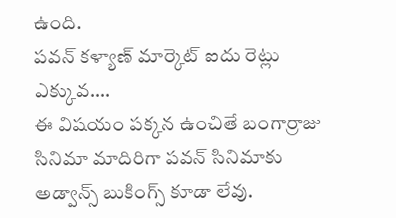ఉంది.
పవన్ కళ్యాణ్ మార్కెట్ ఐదు రెట్లు ఎక్కువ….
ఈ విషయం పక్కన ఉంచితే బంగార్రాజు సినిమా మాదిరిగా పవన్ సినిమాకు అడ్వాన్స్ బుకింగ్స్ కూడా లేవు.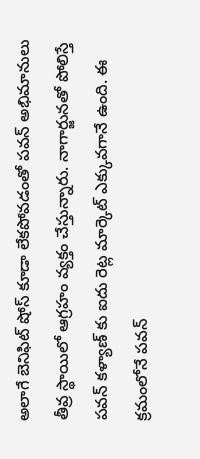అలాగే బెనిఫిట్ షోస్ కూడా లేకపోవడంతో పవన్ అభిమానులు తీవ్ర స్థాయిలో ఆగ్రహం వ్యక్తం చేస్తున్నారు. నాగార్జునతో పోలిస్తే పవన్ కళ్యాణ్ కు ఐదు రెట్ల మార్కెట్ ఎక్కువగానే ఉంది. ఈ క్రమంలోనే పవన్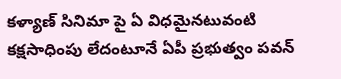కళ్యాణ్ సినిమా పై ఏ విధమైనటువంటి కక్షసాధింపు లేదంటూనే ఏపీ ప్రభుత్వం పవన్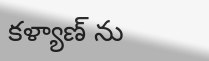కళ్యాణ్ ను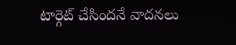టార్గెట్ చేసిందనే వాదనలు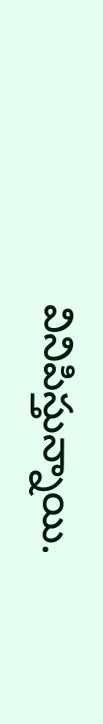వినిపిస్తున్నాయి.